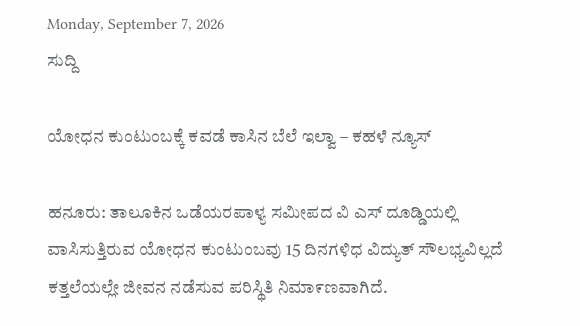Monday, September 7, 2026
ಸುದ್ದಿ

ಯೋಧನ ಕುಂಟುಂಬಕ್ಕೆ ಕವಡೆ ಕಾಸಿನ ಬೆಲೆ ಇಲ್ವಾ – ಕಹಳೆ ನ್ಯೂಸ್

ಹನೂರು: ತಾಲೂಕಿನ ಒಡೆಯರಪಾಳ್ಯ ಸಮೀಪದ ವಿ ಎಸ್ ದೂಡ್ಡಿಯಲ್ಲಿ ವಾಸಿಸುತ್ತಿರುವ ಯೋಧನ ಕುಂಟುಂಬವು 15 ದಿನಗಳಿಧ ವಿದ್ಯುತ್ ಸೌಲಭ್ಯವಿಲ್ಲದೆ ಕತ್ತಲೆಯಲ್ಲೇ ಜೀವನ ನಡೆಸುವ ಪರಿಸ್ಥಿತಿ ನಿಮಾ೯ಣವಾಗಿದೆ.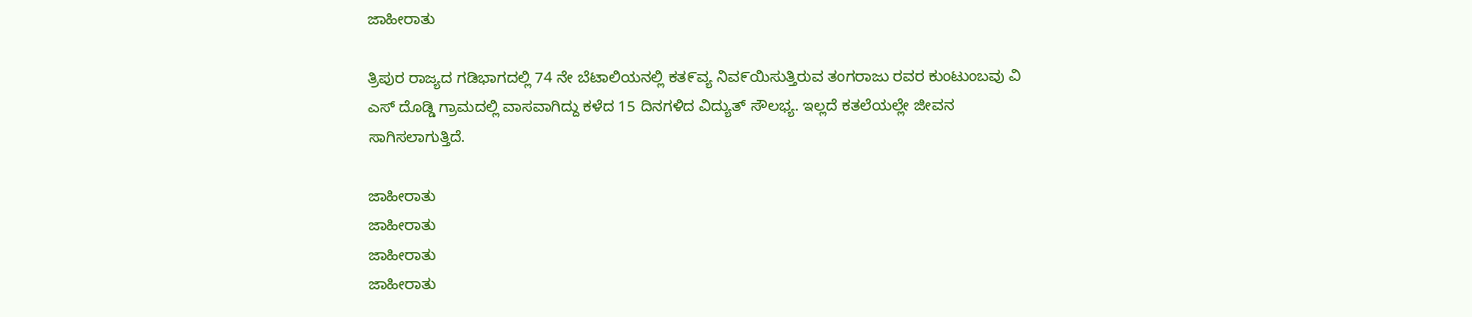ಜಾಹೀರಾತು

ತ್ರಿಪುರ ರಾಜ್ಯದ ಗಡಿಭಾಗದಲ್ಲಿ 74 ನೇ ಬೆಟಾಲಿಯನಲ್ಲಿ ಕತ೯ವ್ಯ ನಿವ೯ಯಿಸುತ್ತಿರುವ ತಂಗರಾಜು ರವರ ಕುಂಟುಂಬವು ವಿ ಎಸ್ ದೊಡ್ಡಿ ಗ್ರಾಮದಲ್ಲಿ ವಾಸವಾಗಿದ್ದು ಕಳೆದ 15 ದಿನಗಳಿದ ವಿದ್ಯುತ್ ಸೌಲಭ್ಯ. ಇಲ್ಲದೆ ಕತಲೆಯಲ್ಲೇ ಜೕಿವನ ಸಾಗಿಸಲಾಗುತ್ತಿದೆ.

ಜಾಹೀರಾತು
ಜಾಹೀರಾತು
ಜಾಹೀರಾತು
ಜಾಹೀರಾತು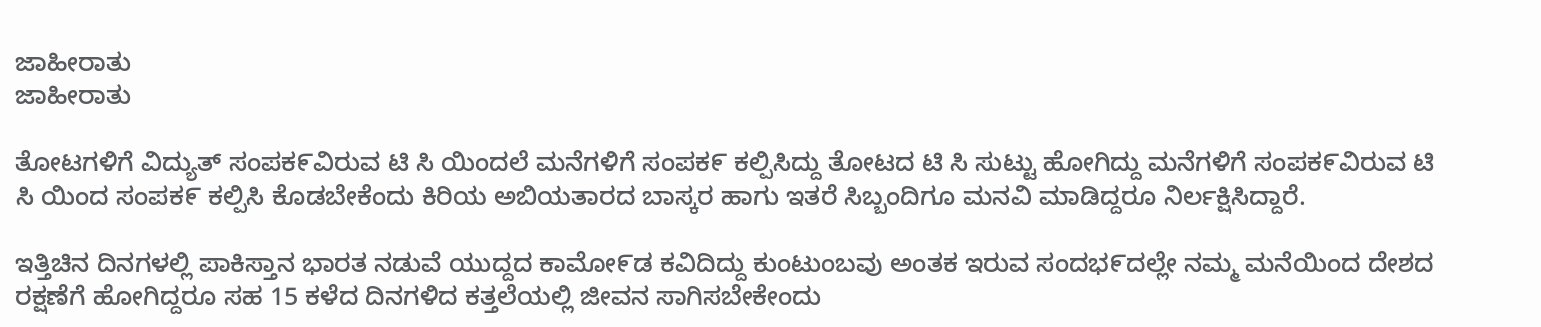ಜಾಹೀರಾತು
ಜಾಹೀರಾತು

ತೋಟಗಳಿಗೆ ವಿದ್ಯುತ್ ಸಂಪಕ೯ವಿರುವ ಟಿ ಸಿ ಯಿಂದಲೆ ಮನೆಗಳಿಗೆ ಸಂಪಕ೯ ಕಲ್ಪಿಸಿದ್ದು ತೋಟದ ಟಿ ಸಿ ಸುಟ್ಟು ಹೋಗಿದ್ದು ಮನೆಗಳಿಗೆ ಸಂಪಕ೯ವಿರುವ ಟಿ ಸಿ ಯಿಂದ ಸಂಪಕ೯ ಕಲ್ಪಿಸಿ ಕೊಡಬೇಕೆಂದು ಕಿರಿಯ ಅಬಿಯತಾರದ ಬಾಸ್ಕರ ಹಾಗು ಇತರೆ ಸಿಬ್ಬಂದಿಗೂ ಮನವಿ ಮಾಡಿದ್ದರೂ ನಿರ್ಲಕ್ಷಿಸಿದ್ದಾರೆ.

ಇತ್ತಿಚಿನ ದಿನಗಳಲ್ಲಿ ಪಾಕಿಸ್ತಾನ ಭಾರತ ನಡುವೆ ಯುದ್ದದ ಕಾಮೋ೯ಡ ಕವಿದಿದ್ದು ಕುಂಟುಂಬವು ಅಂತಕ ಇರುವ ಸಂದಭ೯ದಲ್ಲೇ ನಮ್ಮ ಮನೆಯಿಂದ ದೇಶದ ರಕ್ಷಣೆಗೆ ಹೋಗಿದ್ದರೂ ಸಹ 15 ಕಳೆದ ದಿನಗಳಿದ ಕತ್ತಲೆಯಲ್ಲಿ ಜೀವನ ಸಾಗಿಸಬೇಕೇಂದು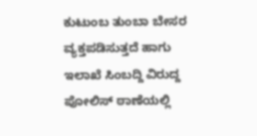ಕುಟುಂಬ ತುಂಬಾ ಬೇಸರ ವ್ಯಕ್ತಪಡಿಸುತ್ತದೆ ಹಾಗು ಇಲಾಖೆ ಸಿಂಬದ್ದಿ ವಿರುದ್ದ ಪೋಲಿಸ್ ಠಾಣೆಯಲ್ಲಿ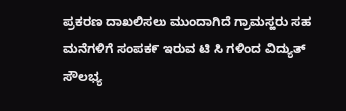ಪ್ರಕರಣ ದಾಖಲಿಸಲು ಮುಂದಾಗಿದೆ ಗ್ರಾಮಸ್ಹರು ಸಹ ಮನೆಗಳಿಗೆ ಸಂಪಕ೯ ಇರುವ ಟಿ ಸಿ ಗಳಿಂದ ವಿದ್ಯುತ್ ಸೌಲಭ್ಯ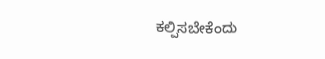ಕಲ್ಪಿಸಬೇಕೆಂದು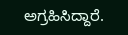ಅಗ್ರಹಿಸಿದ್ದಾರೆ.